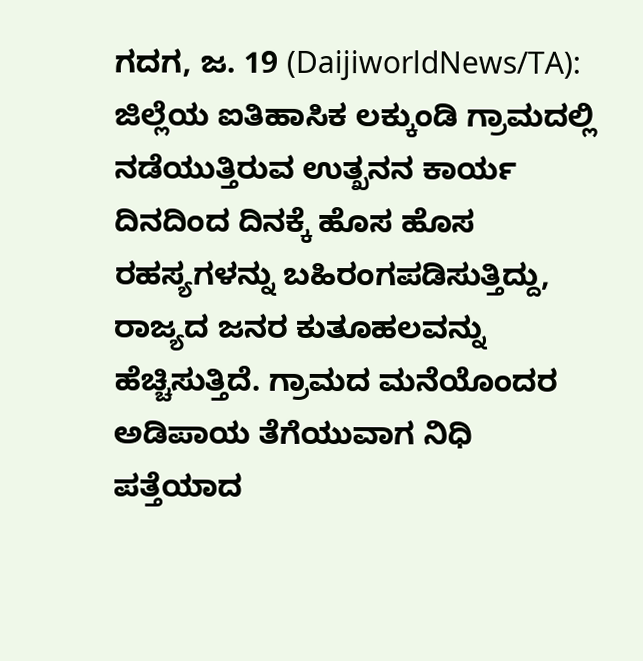ಗದಗ, ಜ. 19 (DaijiworldNews/TA): ಜಿಲ್ಲೆಯ ಐತಿಹಾಸಿಕ ಲಕ್ಕುಂಡಿ ಗ್ರಾಮದಲ್ಲಿ ನಡೆಯುತ್ತಿರುವ ಉತ್ಖನನ ಕಾರ್ಯ ದಿನದಿಂದ ದಿನಕ್ಕೆ ಹೊಸ ಹೊಸ ರಹಸ್ಯಗಳನ್ನು ಬಹಿರಂಗಪಡಿಸುತ್ತಿದ್ದು, ರಾಜ್ಯದ ಜನರ ಕುತೂಹಲವನ್ನು ಹೆಚ್ಚಿಸುತ್ತಿದೆ. ಗ್ರಾಮದ ಮನೆಯೊಂದರ ಅಡಿಪಾಯ ತೆಗೆಯುವಾಗ ನಿಧಿ ಪತ್ತೆಯಾದ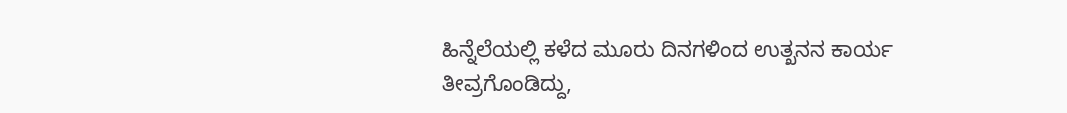ಹಿನ್ನೆಲೆಯಲ್ಲಿ ಕಳೆದ ಮೂರು ದಿನಗಳಿಂದ ಉತ್ಖನನ ಕಾರ್ಯ ತೀವ್ರಗೊಂಡಿದ್ದು,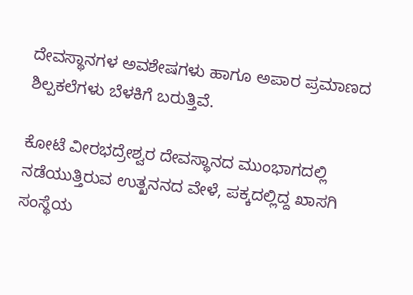ದೇವಸ್ಥಾನಗಳ ಅವಶೇಷಗಳು ಹಾಗೂ ಅಪಾರ ಪ್ರಮಾಣದ ಶಿಲ್ಪಕಲೆಗಳು ಬೆಳಕಿಗೆ ಬರುತ್ತಿವೆ.

ಕೋಟೆ ವೀರಭದ್ರೇಶ್ವರ ದೇವಸ್ಥಾನದ ಮುಂಭಾಗದಲ್ಲಿ ನಡೆಯುತ್ತಿರುವ ಉತ್ಖನನದ ವೇಳೆ, ಪಕ್ಕದಲ್ಲಿದ್ದ ಖಾಸಗಿ ಸಂಸ್ಥೆಯ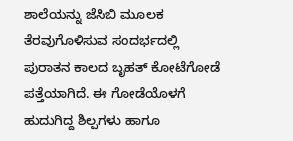ಶಾಲೆಯನ್ನು ಜೆಸಿಬಿ ಮೂಲಕ ತೆರವುಗೊಳಿಸುವ ಸಂದರ್ಭದಲ್ಲಿ ಪುರಾತನ ಕಾಲದ ಬೃಹತ್ ಕೋಟೆಗೋಡೆ ಪತ್ತೆಯಾಗಿದೆ. ಈ ಗೋಡೆಯೊಳಗೆ ಹುದುಗಿದ್ದ ಶಿಲ್ಪಗಳು ಹಾಗೂ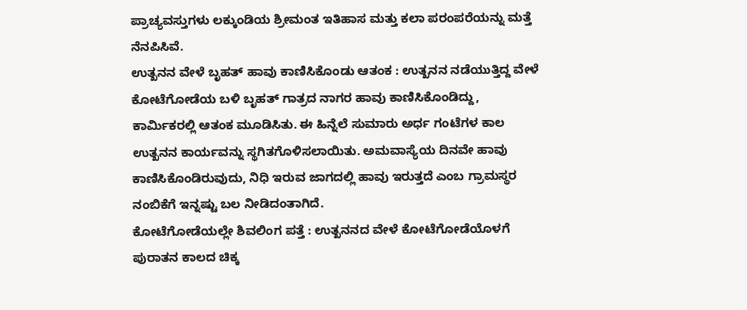ಪ್ರಾಚ್ಯವಸ್ತುಗಳು ಲಕ್ಕುಂಡಿಯ ಶ್ರೀಮಂತ ಇತಿಹಾಸ ಮತ್ತು ಕಲಾ ಪರಂಪರೆಯನ್ನು ಮತ್ತೆ ನೆನಪಿಸಿವೆ.
ಉತ್ಖನನ ವೇಳೆ ಬೃಹತ್ ಹಾವು ಕಾಣಿಸಿಕೊಂಡು ಆತಂಕ : ಉತ್ಖನನ ನಡೆಯುತ್ತಿದ್ದ ವೇಳೆ ಕೋಟೆಗೋಡೆಯ ಬಳಿ ಬೃಹತ್ ಗಾತ್ರದ ನಾಗರ ಹಾವು ಕಾಣಿಸಿಕೊಂಡಿದ್ದು, ಕಾರ್ಮಿಕರಲ್ಲಿ ಆತಂಕ ಮೂಡಿಸಿತು. ಈ ಹಿನ್ನೆಲೆ ಸುಮಾರು ಅರ್ಧ ಗಂಟೆಗಳ ಕಾಲ ಉತ್ಖನನ ಕಾರ್ಯವನ್ನು ಸ್ಥಗಿತಗೊಳಿಸಲಾಯಿತು. ಅಮವಾಸ್ಯೆಯ ದಿನವೇ ಹಾವು ಕಾಣಿಸಿಕೊಂಡಿರುವುದು, ನಿಧಿ ಇರುವ ಜಾಗದಲ್ಲಿ ಹಾವು ಇರುತ್ತದೆ ಎಂಬ ಗ್ರಾಮಸ್ಥರ ನಂಬಿಕೆಗೆ ಇನ್ನಷ್ಟು ಬಲ ನೀಡಿದಂತಾಗಿದೆ.
ಕೋಟೆಗೋಡೆಯಲ್ಲೇ ಶಿವಲಿಂಗ ಪತ್ತೆ : ಉತ್ಖನನದ ವೇಳೆ ಕೋಟೆಗೋಡೆಯೊಳಗೆ ಪುರಾತನ ಕಾಲದ ಚಿಕ್ಕ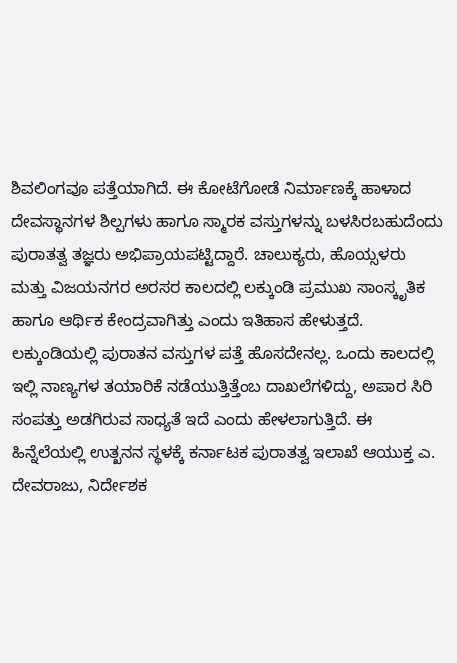ಶಿವಲಿಂಗವೂ ಪತ್ತೆಯಾಗಿದೆ. ಈ ಕೋಟೆಗೋಡೆ ನಿರ್ಮಾಣಕ್ಕೆ ಹಾಳಾದ ದೇವಸ್ಥಾನಗಳ ಶಿಲ್ಪಗಳು ಹಾಗೂ ಸ್ಮಾರಕ ವಸ್ತುಗಳನ್ನು ಬಳಸಿರಬಹುದೆಂದು ಪುರಾತತ್ವ ತಜ್ಞರು ಅಭಿಪ್ರಾಯಪಟ್ಟಿದ್ದಾರೆ. ಚಾಲುಕ್ಯರು, ಹೊಯ್ಸಳರು ಮತ್ತು ವಿಜಯನಗರ ಅರಸರ ಕಾಲದಲ್ಲಿ ಲಕ್ಕುಂಡಿ ಪ್ರಮುಖ ಸಾಂಸ್ಕೃತಿಕ ಹಾಗೂ ಆರ್ಥಿಕ ಕೇಂದ್ರವಾಗಿತ್ತು ಎಂದು ಇತಿಹಾಸ ಹೇಳುತ್ತದೆ.
ಲಕ್ಕುಂಡಿಯಲ್ಲಿ ಪುರಾತನ ವಸ್ತುಗಳ ಪತ್ತೆ ಹೊಸದೇನಲ್ಲ. ಒಂದು ಕಾಲದಲ್ಲಿ ಇಲ್ಲಿ ನಾಣ್ಯಗಳ ತಯಾರಿಕೆ ನಡೆಯುತ್ತಿತ್ತೆಂಬ ದಾಖಲೆಗಳಿದ್ದು, ಅಪಾರ ಸಿರಿ ಸಂಪತ್ತು ಅಡಗಿರುವ ಸಾಧ್ಯತೆ ಇದೆ ಎಂದು ಹೇಳಲಾಗುತ್ತಿದೆ. ಈ ಹಿನ್ನೆಲೆಯಲ್ಲಿ ಉತ್ಖನನ ಸ್ಥಳಕ್ಕೆ ಕರ್ನಾಟಕ ಪುರಾತತ್ವ ಇಲಾಖೆ ಆಯುಕ್ತ ಎ. ದೇವರಾಜು, ನಿರ್ದೇಶಕ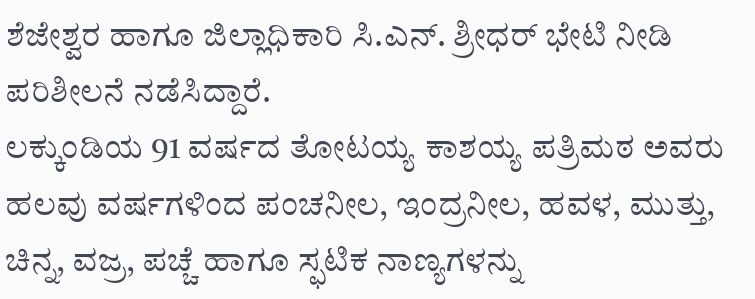ಶೆಜೇಶ್ವರ ಹಾಗೂ ಜಿಲ್ಲಾಧಿಕಾರಿ ಸಿ.ಎನ್. ಶ್ರೀಧರ್ ಭೇಟಿ ನೀಡಿ ಪರಿಶೀಲನೆ ನಡೆಸಿದ್ದಾರೆ.
ಲಕ್ಕುಂಡಿಯ 91 ವರ್ಷದ ತೋಟಯ್ಯ ಕಾಶಯ್ಯ ಪತ್ರಿಮಠ ಅವರು ಹಲವು ವರ್ಷಗಳಿಂದ ಪಂಚನೀಲ, ಇಂದ್ರನೀಲ, ಹವಳ, ಮುತ್ತು, ಚಿನ್ನ, ವಜ್ರ, ಪಚ್ಚೆ ಹಾಗೂ ಸ್ಫಟಿಕ ನಾಣ್ಯಗಳನ್ನು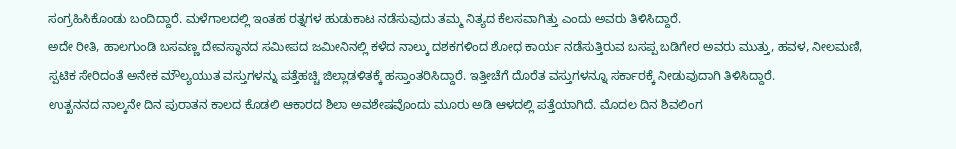ಸಂಗ್ರಹಿಸಿಕೊಂಡು ಬಂದಿದ್ದಾರೆ. ಮಳೆಗಾಲದಲ್ಲಿ ಇಂತಹ ರತ್ನಗಳ ಹುಡುಕಾಟ ನಡೆಸುವುದು ತಮ್ಮ ನಿತ್ಯದ ಕೆಲಸವಾಗಿತ್ತು ಎಂದು ಅವರು ತಿಳಿಸಿದ್ದಾರೆ.
ಅದೇ ರೀತಿ, ಹಾಲಗುಂಡಿ ಬಸವಣ್ಣ ದೇವಸ್ಥಾನದ ಸಮೀಪದ ಜಮೀನಿನಲ್ಲಿ ಕಳೆದ ನಾಲ್ಕು ದಶಕಗಳಿಂದ ಶೋಧ ಕಾರ್ಯ ನಡೆಸುತ್ತಿರುವ ಬಸಪ್ಪ ಬಡಿಗೇರ ಅವರು ಮುತ್ತು, ಹವಳ, ನೀಲಮಣಿ, ಸ್ಪಟಿಕ ಸೇರಿದಂತೆ ಅನೇಕ ಮೌಲ್ಯಯುತ ವಸ್ತುಗಳನ್ನು ಪತ್ತೆಹಚ್ಚಿ ಜಿಲ್ಲಾಡಳಿತಕ್ಕೆ ಹಸ್ತಾಂತರಿಸಿದ್ದಾರೆ. ಇತ್ತೀಚೆಗೆ ದೊರೆತ ವಸ್ತುಗಳನ್ನೂ ಸರ್ಕಾರಕ್ಕೆ ನೀಡುವುದಾಗಿ ತಿಳಿಸಿದ್ದಾರೆ.
ಉತ್ಖನನದ ನಾಲ್ಕನೇ ದಿನ ಪುರಾತನ ಕಾಲದ ಕೊಡಲಿ ಆಕಾರದ ಶಿಲಾ ಅವಶೇಷವೊಂದು ಮೂರು ಅಡಿ ಆಳದಲ್ಲಿ ಪತ್ತೆಯಾಗಿದೆ. ಮೊದಲ ದಿನ ಶಿವಲಿಂಗ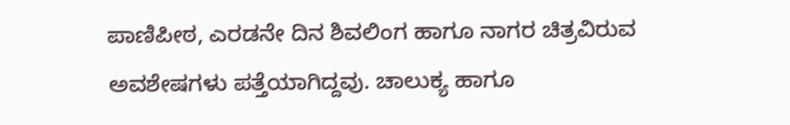ಪಾಣಿಪೀಠ, ಎರಡನೇ ದಿನ ಶಿವಲಿಂಗ ಹಾಗೂ ನಾಗರ ಚಿತ್ರವಿರುವ ಅವಶೇಷಗಳು ಪತ್ತೆಯಾಗಿದ್ದವು. ಚಾಲುಕ್ಯ ಹಾಗೂ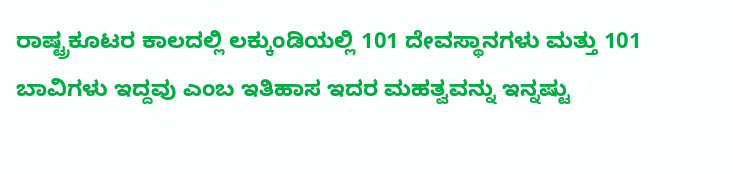ರಾಷ್ಟ್ರಕೂಟರ ಕಾಲದಲ್ಲಿ ಲಕ್ಕುಂಡಿಯಲ್ಲಿ 101 ದೇವಸ್ಥಾನಗಳು ಮತ್ತು 101 ಬಾವಿಗಳು ಇದ್ದವು ಎಂಬ ಇತಿಹಾಸ ಇದರ ಮಹತ್ವವನ್ನು ಇನ್ನಷ್ಟು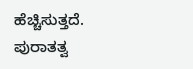ಹೆಚ್ಚಿಸುತ್ತದೆ.
ಪುರಾತತ್ವ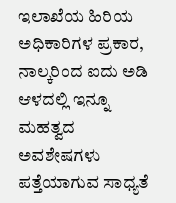ಇಲಾಖೆಯ ಹಿರಿಯ ಅಧಿಕಾರಿಗಳ ಪ್ರಕಾರ, ನಾಲ್ಕರಿಂದ ಐದು ಅಡಿ ಆಳದಲ್ಲಿ ಇನ್ನೂ ಮಹತ್ವದ ಅವಶೇಷಗಳು ಪತ್ತೆಯಾಗುವ ಸಾಧ್ಯತೆ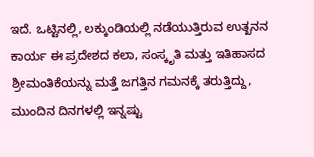ಇದೆ. ಒಟ್ಟಿನಲ್ಲಿ, ಲಕ್ಕುಂಡಿಯಲ್ಲಿ ನಡೆಯುತ್ತಿರುವ ಉತ್ಖನನ ಕಾರ್ಯ ಈ ಪ್ರದೇಶದ ಕಲಾ, ಸಂಸ್ಕೃತಿ ಮತ್ತು ಇತಿಹಾಸದ ಶ್ರೀಮಂತಿಕೆಯನ್ನು ಮತ್ತೆ ಜಗತ್ತಿನ ಗಮನಕ್ಕೆ ತರುತ್ತಿದ್ದು, ಮುಂದಿನ ದಿನಗಳಲ್ಲಿ ಇನ್ನಷ್ಟು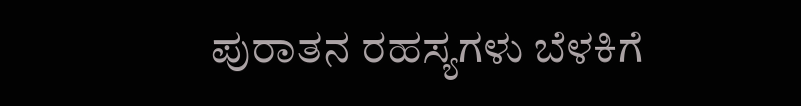ಪುರಾತನ ರಹಸ್ಯಗಳು ಬೆಳಕಿಗೆ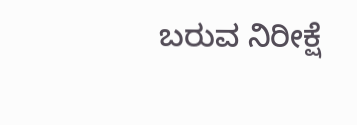ಬರುವ ನಿರೀಕ್ಷೆ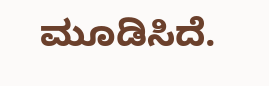ಮೂಡಿಸಿದೆ.